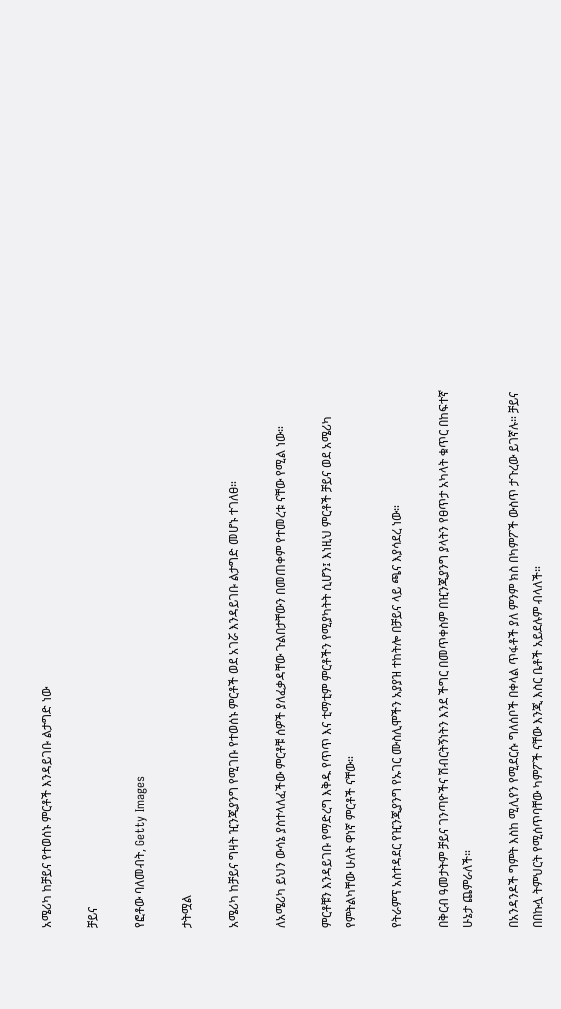አሜሪካ ከቻይና የተወሰኑ ምርቶች እንዳይገቡ ልታግድ ነው

ቻይና

የፎቶው ባለመብት, Getty Images

ታትሟል

አሜሪካ ከቻይና ግዛት ዢንጂያንግ የሚገቡ የተወሰኑ ምርቶች ወደ አገሯ እንዳይገቡ ልታግድ መሆኑ ተገለፀ።

ለአሜሪካ ይህን ውሳኔ ያስተላለፈችው ምርቶቹ ሰዎች ያለፈቃዳቸው ጉልበታቸውን በመጠቀም የተመረቱ ናቸው የሚል ነው።

ምርቶቹን እንዳይገቡ የማድረግ እቅዱ የጥጥ እና ቲማቲም ምርቶችን የሚያካትት ሲሆን፤ እነዚህ ምርቶች ቻይና ወደ አሜሪካ የምትልካቸው ሁለት ዋነኛ ምርቶች ናቸው።

የትራምፕ አስተዳደር የዢንጂያንግ የኡገር ሙስሊሞችን አያያዝ ተከትሎ በቻይና ላይ ጫና እያሳደረ ነው።

በቅርብ ዓመታትም ቻይና ገንጣዮችና ሽብርትኝነትን እንደ ችግር በመጥቀስም በዢንጂያንግ ያላትን የፀጥታ አካላት ቁጥር በከፍተኛ ሁኔታ ጨምራለች።

በአንዳንዶች ግምት እስከ ሚሊየን የሚደርሱ ግለሰቦች በቀላል ጥፋቶች ያለ ምንም ክስ በካምፖች ውስጥ ታጉረው ይገኛሉ። ቻይና በበኩሏ ትምህርት የሚሰጥባቸው ካምፖች ናቸው እንጂ እስር ቤቶች አይደሉም ብላለች።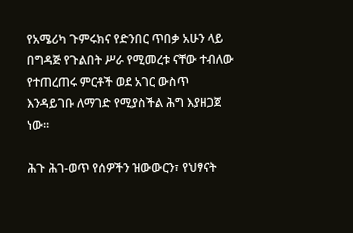የአሜሪካ ጉምሩክና የድንበር ጥበቃ አሁን ላይ በግዳጅ የጉልበት ሥራ የሚመረቱ ናቸው ተብለው የተጠረጠሩ ምርቶች ወደ አገር ውስጥ እንዳይገቡ ለማገድ የሚያስችል ሕግ እያዘጋጀ ነው።

ሕጉ ሕገ-ወጥ የሰዎችን ዝውውርን፣ የህፃናት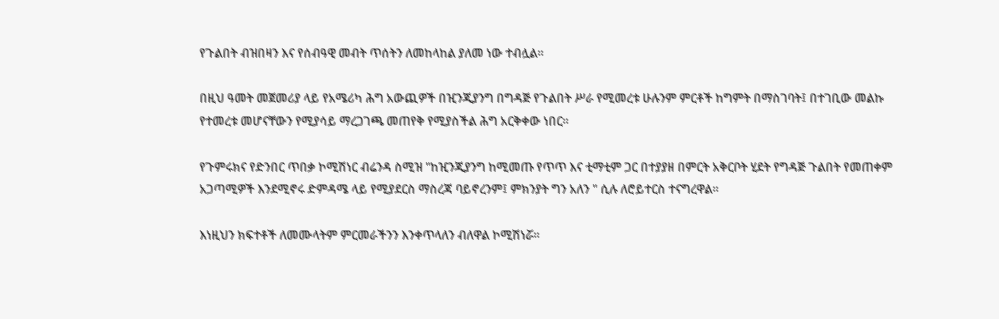የጉልበት ብዝበዛን እና የሰብዓዊ መብት ጥሰትን ለመከላከል ያለመ ነው ተብሏል።

በዚህ ዓመት መጀመሪያ ላይ የአሜሪካ ሕግ አውጪዎች በዢንጂያንግ በግዳጅ የጉልበት ሥራ የሚመረቱ ሁሉንም ምርቶች ከግምት በማስገባት፤ በተገቢው መልኩ የተመረቱ መሆናቸውን የሚያሳይ ማረጋገጫ መጠየቅ የሚያስችል ሕግ አርቅቀው ነበር።

የጉምሩክና የድንበር ጥበቃ ኮሚሽነር ብሬንዳ ስሚዝ "ከዢንጂያንግ ከሚመጡ የጥጥ እና ቲማቲም ጋር በተያያዘ በምርት አቅርቦት ሂደት የግዳጅ ጉልበት የመጠቀም አጋጣሚዎች እንደሚኖሩ ድምዳሜ ላይ የሚያደርስ ማስረጃ ባይኖረንም፤ ምክንያት ግን አለን " ሲሉ ለሮይተርስ ተናግረዋል።

እነዚህን ክፍተቶች ለመሙላትም ምርመራችንን እንቀጥላለን ብለዋል ኮሚሽነሯ።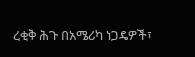ረቂቅ ሕጉ በአሜሪካ ነጋዴዎች፣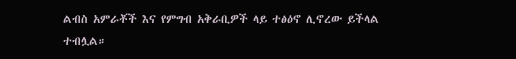ልብስ አምራቾች እና የምግብ አቅራቢዎች ላይ ተፅዕኖ ሊኖረው ይችላል ተብሏል።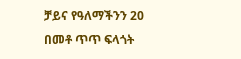ቻይና የዓለማችንን 20 በመቶ ጥጥ ፍላጎት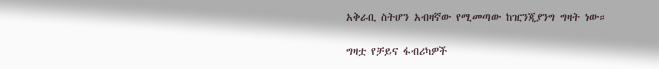አቅራቢ ስትሆን አብዛኛው የሚመጣው ከዢንጂያንግ ግዛት ነው።

ግዛቷ የቻይና ፋብሪካዎች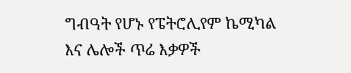ግብዓት የሆኑ የፔትሮሊየም ኬሚካል እና ሌሎች ጥሬ እቃዎች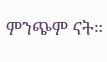ምንጭም ናት።